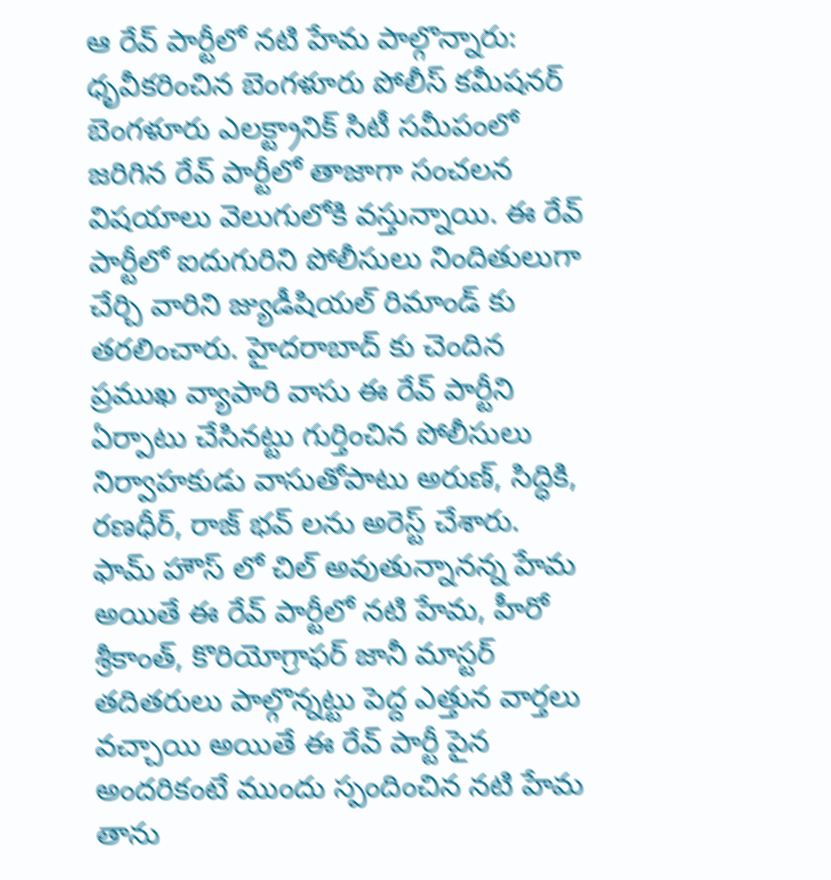ఆ రేవ్ పార్టీలో నటి హేమ పాల్గొన్నారు: ధృవీకరించిన బెంగళూరు పోలీస్ కమీషనర్
బెంగళూరు ఎలక్ట్రానిక్ సిటీ సమీపంలో జరిగిన రేవ్ పార్టీలో తాజాగా సంచలన విషయాలు వెలుగులోకి వస్తున్నాయి. ఈ రేవ్ పార్టీలో ఐదుగురిని పోలీసులు నిందితులుగా చేర్చి వారిని జ్యుడీషియల్ రిమాండ్ కు తరలించారు. హైదరాబాద్ కు చెందిన ప్రముఖ వ్యాపారి వాసు ఈ రేవ్ పార్టీని ఏర్పాటు చేసినట్టు గుర్తించిన పోలీసులు నిర్వాహకుడు వాసుతోపాటు అరుణ్, సిద్ధికి, రణధీర్, రాజ్ భవ్ లను అరెస్ట్ చేశారు.
ఫామ్ హౌస్ లో చిల్ అవుతున్నానన్న హేమ
అయితే ఈ రేవ్ పార్టీలో నటి హేమ, హీరో శ్రీకాంత్, కొరియోగ్రాఫర్ జానీ మాస్టర్ తదితరులు పాల్గొన్నట్టు పెద్ద ఎత్తున వార్తలు వచ్చాయి అయితే ఈ రేవ్ పార్టీ పైన అందరికంటే ముందు స్పందించిన నటి హేమ తాను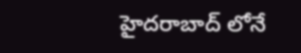హైదరాబాద్ లోనే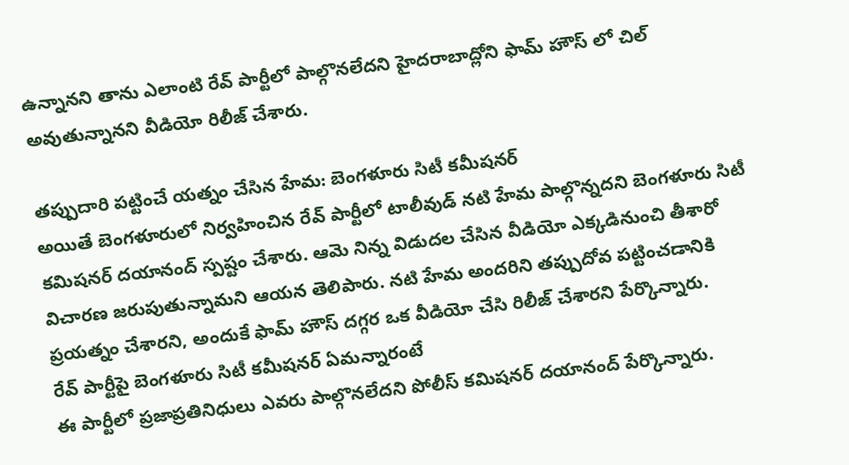ఉన్నానని తాను ఎలాంటి రేవ్ పార్టీలో పాల్గొనలేదని హైదరాబాద్లోని ఫామ్ హౌస్ లో చిల్ అవుతున్నానని వీడియో రిలీజ్ చేశారు.

తప్పుదారి పట్టించే యత్నం చేసిన హేమ: బెంగళూరు సిటీ కమీషనర్
అయితే బెంగళూరులో నిర్వహించిన రేవ్ పార్టీలో టాలీవుడ్ నటి హేమ పాల్గొన్నదని బెంగళూరు సిటీ కమిషనర్ దయానంద్ స్పష్టం చేశారు. ఆమె నిన్న విడుదల చేసిన వీడియో ఎక్కడినుంచి తీశారో విచారణ జరుపుతున్నామని ఆయన తెలిపారు. నటి హేమ అందరిని తప్పుదోవ పట్టించడానికి ప్రయత్నం చేశారని, అందుకే ఫామ్ హౌస్ దగ్గర ఒక వీడియో చేసి రిలీజ్ చేశారని పేర్కొన్నారు.
రేవ్ పార్టీపై బెంగళూరు సిటీ కమీషనర్ ఏమన్నారంటే
ఈ పార్టీలో ప్రజాప్రతినిధులు ఎవరు పాల్గొనలేదని పోలీస్ కమిషనర్ దయానంద్ పేర్కొన్నారు.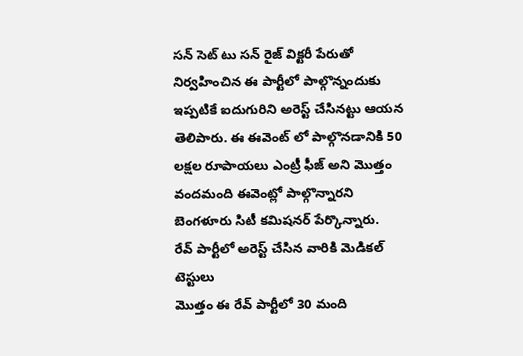సన్ సెట్ టు సన్ రైజ్ విక్టరీ పేరుతో నిర్వహించిన ఈ పార్టీలో పాల్గొన్నందుకు ఇప్పటికే ఐదుగురిని అరెస్ట్ చేసినట్టు ఆయన తెలిపారు. ఈ ఈవెంట్ లో పాల్గొనడానికి 50 లక్షల రూపాయలు ఎంట్రీ ఫీజ్ అని మొత్తం వందమంది ఈవెంట్లో పాల్గొన్నారని బెంగళూరు సిటీ కమిషనర్ పేర్కొన్నారు.
రేవ్ పార్టీలో అరెస్ట్ చేసిన వారికి మెడికల్ టెస్టులు
మొత్తం ఈ రేవ్ పార్టీలో 30 మంది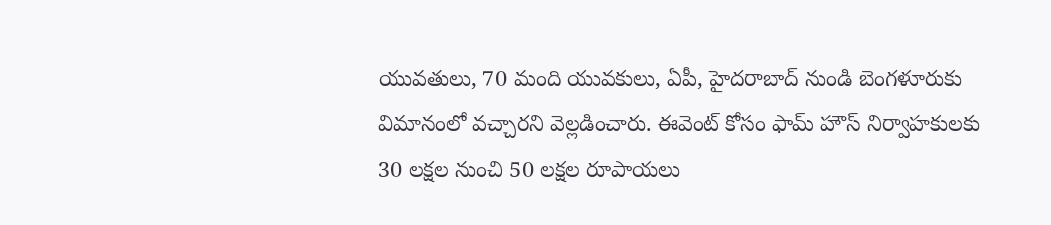యువతులు, 70 మంది యువకులు, ఏపీ, హైదరాబాద్ నుండి బెంగళూరుకు విమానంలో వచ్చారని వెల్లడించారు. ఈవెంట్ కోసం ఫామ్ హౌస్ నిర్వాహకులకు 30 లక్షల నుంచి 50 లక్షల రూపాయలు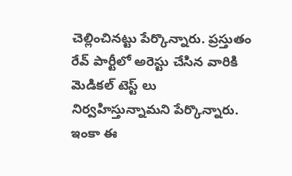చెల్లించినట్టు పేర్కొన్నారు. ప్రస్తుతం రేవ్ పార్టీలో అరెస్టు చేసిన వారికి మెడికల్ టెస్ట్ లు నిర్వహిస్తున్నామని పేర్కొన్నారు. ఇంకా ఈ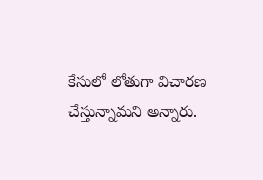కేసులో లోతుగా విచారణ చేస్తున్నామని అన్నారు.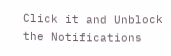Click it and Unblock the Notifications